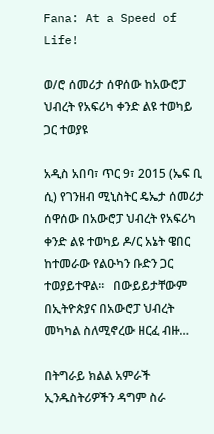Fana: At a Speed of Life!

ወ/ሮ ሰመሪታ ሰዋሰው ከአውሮፓ ህብረት የአፍሪካ ቀንድ ልዩ ተወካይ ጋር ተወያዩ

አዲስ አበባ፣ ጥር 9፣ 2015 (ኤፍ ቢ ሲ) የገንዘብ ሚኒስትር ዴኤታ ሰመሪታ ሰዋሰው በአውሮፓ ህብረት የአፍሪካ ቀንድ ልዩ ተወካይ ዶ/ር አኔት ዌበር ከተመራው የልዑካን ቡድን ጋር ተወያይተዋል፡፡   በውይይታቸውም በኢትዮጵያና በአውሮፓ ህብረት መካካል ስለሚኖረው ዘርፈ ብዙ…

በትግራይ ክልል አምራች ኢንዱስትሪዎችን ዳግም ስራ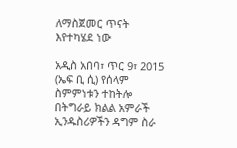ለማስጀመር ጥናት እየተካሄደ ነው

አዲስ አበባ፣ ጥር 9፣ 2015 (ኤፍ ቢ ሲ) የሰላም ስምምነቱን ተከትሎ በትግራይ ክልል አምራች ኢንዱስሪዎችን ዳግም ስራ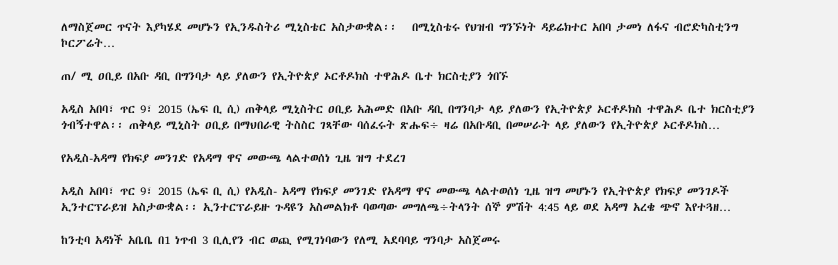ለማስጀመር ጥናት እያካሄደ መሆኑን የኢንዱስትሪ ሚኒስቴር አስታውቋል፡፡   በሚኒስቴሩ የህዝብ ግንኙነት ዳይሬክተር አበባ ታመነ ለፋና ብሮድካስቲንግ ኮርፖሬት…

ጠ/ ሚ ዐቢይ በአቡ ዳቢ በግንባታ ላይ ያለውን የኢትዮጵያ ኦርቶዶክስ ተዋሕዶ ቤተ ክርስቲያን ጎበኙ

አዲስ አበባ፣ ጥር 9፣ 2015 (ኤፍ ቢ ሲ) ጠቅላይ ሚኒስትር ዐቢይ አሕመድ በአቡ ዳቢ በግንባታ ላይ ያለውን የኢትዮጵያ ኦርቶዶክስ ተዋሕዶ ቤተ ክርስቲያን ጎብኝተዋል፡፡ ጠቅላይ ሚኒስት ዐቢይ በማህበራዊ ትስስር ገጻቸው ባሰፈሩት ጽሑፍ÷ ዛሬ በአቡዳቢ በመሠራት ላይ ያለውን የኢትዮጵያ ኦርቶዶክስ…

የአዲስ-አዳማ የክፍያ መንገድ የአዳማ ዋና መውጫ ላልተወሰነ ጊዜ ዝግ ተደረገ

አዲስ አበባ፣ ጥር 9፣ 2015 (ኤፍ ቢ ሲ) የአዲስ- አዳማ የክፍያ መንገድ የአዳማ ዋና መውጫ ላልተወሰነ ጊዜ ዝግ መሆኑን የኢትዮጵያ የክፍያ መንገዶች ኢንተርፕራይዝ አስታውቋል፡፡ ኢንተርፕራይዙ ጉዳዩን አስመልክቶ ባወጣው መግለጫ÷ትላንት ሰኞ ምሽት 4:45 ላይ ወደ አዳማ አረቄ ጭኖ እየተጓዘ…

ከንቲባ አዳነች አቤቤ በ1 ነጥብ 3 ቢሊየን ብር ወጪ የሚገነባውን የለሚ አደባባይ ግንባታ አስጀመሩ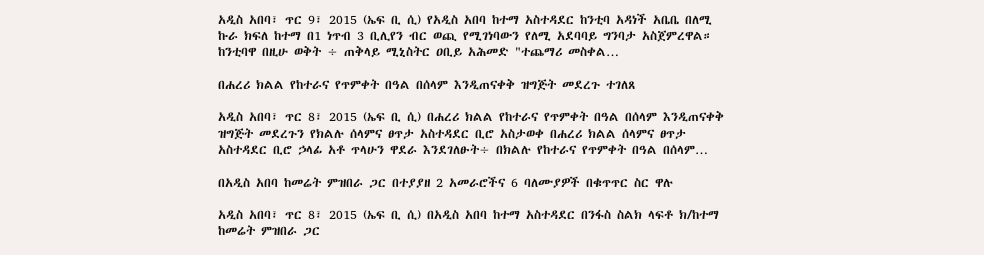አዲስ አበባ፣ ጥር 9፣ 2015 (ኤፍ ቢ ሲ) የአዲስ አበባ ከተማ አስተዳደር ከንቲባ አዳነች አቤቤ በለሚ ኩራ ክፍለ ከተማ በ1 ነጥብ 3 ቢሊየን ብር ወጪ የሚገነባውን የለሚ አደባባይ ግንባታ አስጀምረዋል። ከንቲባዋ በዚሁ ወቅት ÷ ጠቅላይ ሚኒስትር ዐቢይ አሕመድ "ተጨማሪ መስቀል…

በሐረሪ ክልል የከተራና የጥምቀት በዓል በሰላም እንዲጠናቀቅ ዝግጅት መደረጉ ተገለጸ

አዲስ አበባ፣ ጥር 8፣ 2015 (ኤፍ ቢ ሲ) በሐረሪ ክልል የከተራና የጥምቀት በዓል በሰላም እንዲጠናቀቅ ዝግጅት መደረጉን የክልሉ ሰላምና ፀጥታ አስተዳደር ቢሮ አስታወቀ በሐረሪ ክልል ሰላምና ፀጥታ አስተዳደር ቢሮ ኃላፊ አቶ ጥላሁን ዋደራ እንደገለፁት÷ በክልሉ የከተራና የጥምቀት በዓል በሰላም…

በአዲስ አበባ ከመሬት ምዝበራ ጋር በተያያዘ 2 አመራሮችና 6 ባለሙያዎች በቁጥጥር ስር ዋሉ

አዲስ አበባ፣ ጥር 8፣ 2015 (ኤፍ ቢ ሲ) በአዲስ አበባ ከተማ አስተዳደር በንፋስ ስልክ ላፍቶ ክ/ከተማ ከመሬት ምዝበራ ጋር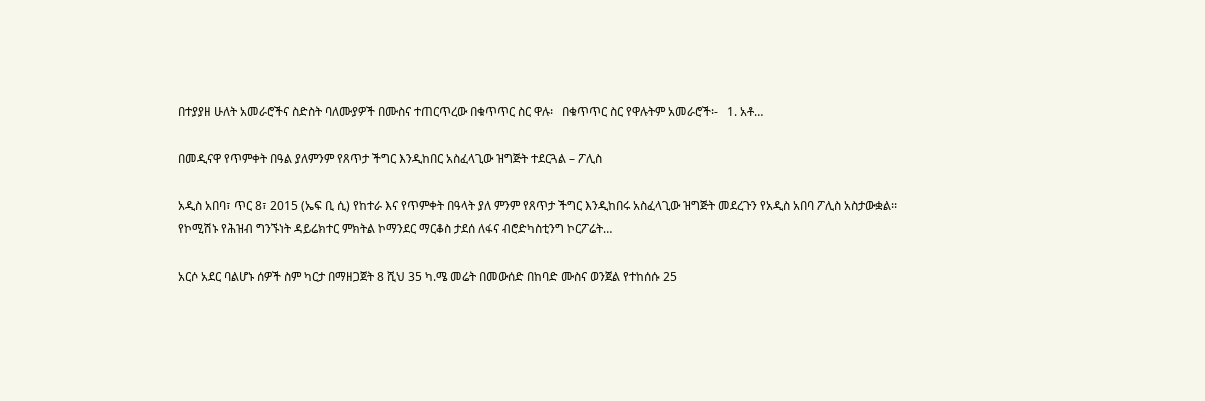በተያያዘ ሁለት አመራሮችና ስድስት ባለሙያዎች በሙስና ተጠርጥረው በቁጥጥር ስር ዋሉ፡   በቁጥጥር ስር የዋሉትም አመራሮች፡-   1. አቶ…

በመዲናዋ የጥምቀት በዓል ያለምንም የጸጥታ ችግር እንዲከበር አስፈላጊው ዝግጅት ተደርጓል – ፖሊስ

አዲስ አበባ፣ ጥር 8፣ 2015 (ኤፍ ቢ ሲ) የከተራ እና የጥምቀት በዓላት ያለ ምንም የጸጥታ ችግር እንዲከበሩ አስፈላጊው ዝግጅት መደረጉን የአዲስ አበባ ፖሊስ አስታውቋል፡፡   የኮሚሽኑ የሕዝብ ግንኙነት ዳይሬክተር ምክትል ኮማንደር ማርቆስ ታደሰ ለፋና ብሮድካስቲንግ ኮርፖሬት…

አርሶ አደር ባልሆኑ ሰዎች ስም ካርታ በማዘጋጀት 8 ሺህ 35 ካ.ሜ መሬት በመውሰድ በከባድ ሙስና ወንጀል የተከሰሱ 25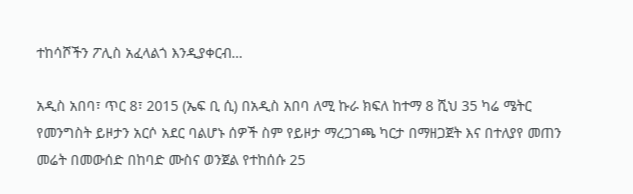ተከሳሾችን ፖሊስ አፈላልጎ እንዲያቀርብ…

አዲስ አበባ፣ ጥር 8፣ 2015 (ኤፍ ቢ ሲ) በአዲስ አበባ ለሚ ኩራ ክፍለ ከተማ 8 ሺህ 35 ካሬ ሜትር የመንግስት ይዞታን አርሶ አደር ባልሆኑ ሰዎች ስም የይዞታ ማረጋገጫ ካርታ በማዘጋጀት እና በተለያየ መጠን መሬት በመውሰድ በከባድ ሙስና ወንጀል የተከሰሱ 25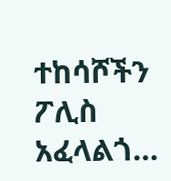ተከሳሾችን ፖሊስ አፈላልጎ…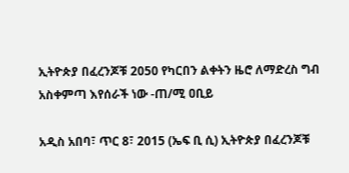ኢትዮጵያ በፈረንጆቹ 2050 የካርበን ልቀትን ዜሮ ለማድረስ ግብ አስቀምጣ እየሰራች ነው -ጠ/ሚ ዐቢይ

አዲስ አበባ፣ ጥር 8፣ 2015 (ኤፍ ቢ ሲ) ኢትዮጵያ በፈረንጆቹ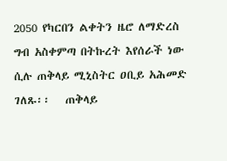2050 የካርበን ልቀትን ዜሮ ለማድረስ ግብ አስቀምጣ በትኩረት እየሰራች ነው ሲሉ ጠቅላይ ሚኒስትር ዐቢይ አሕመድ ገለጹ፡፡   ጠቅላይ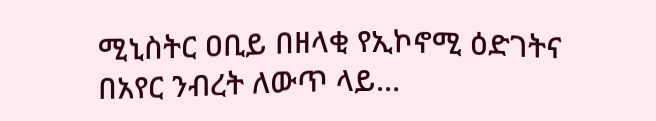ሚኒስትር ዐቢይ በዘላቂ የኢኮኖሚ ዕድገትና በአየር ንብረት ለውጥ ላይ…